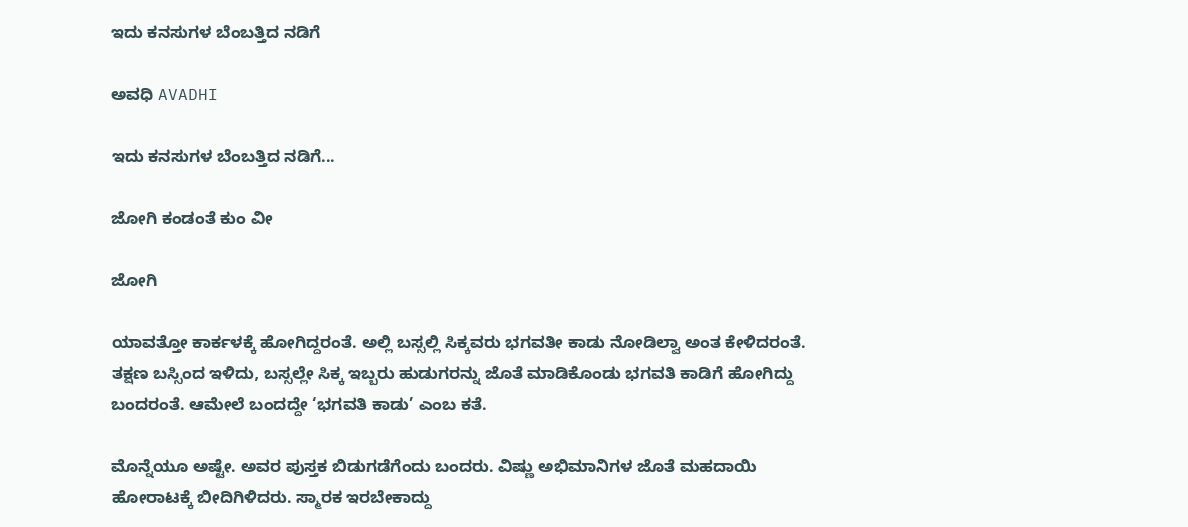ಇದು ಕನಸುಗಳ ಬೆಂಬತ್ತಿದ ನಡಿಗೆ‍

ಅವಧಿ AVADHI

ಇದು ಕನಸುಗಳ ಬೆಂಬತ್ತಿದ ನಡಿಗೆ...

ಜೋಗಿ ಕಂಡಂತೆ ಕುಂ ವೀ

ಜೋಗಿ

ಯಾವತ್ತೋ ಕಾರ್ಕಳಕ್ಕೆ ಹೋಗಿದ್ದರಂತೆ. ಅಲ್ಲಿ ಬಸ್ಸಲ್ಲಿ ಸಿಕ್ಕವರು ಭಗವತೀ ಕಾಡು ನೋಡಿಲ್ವಾ ಅಂತ ಕೇಳಿದರಂತೆ. ತಕ್ಷಣ ಬಸ್ಸಿಂದ ಇಳಿದು, ಬಸ್ಸಲ್ಲೇ ಸಿಕ್ಕ ಇಬ್ಬರು ಹುಡುಗರನ್ನು ಜೊತೆ ಮಾಡಿಕೊಂಡು ಭಗವತಿ ಕಾಡಿಗೆ ಹೋಗಿದ್ದು ಬಂದರಂತೆ. ಆಮೇಲೆ ಬಂದದ್ದೇ ‘ಭಗವತಿ ಕಾಡು’ ಎಂಬ ಕತೆ.

ಮೊನ್ನೆಯೂ ಅಷ್ಟೇ. ಅವರ ಪುಸ್ತಕ ಬಿಡುಗಡೆಗೆಂದು ಬಂದರು. ವಿಷ್ಣು ಅಭಿಮಾನಿಗಳ ಜೊತೆ ಮಹದಾಯಿ ಹೋರಾಟಕ್ಕೆ ಬೀದಿಗಿಳಿದರು. ಸ್ಮಾರಕ ಇರಬೇಕಾದ್ದು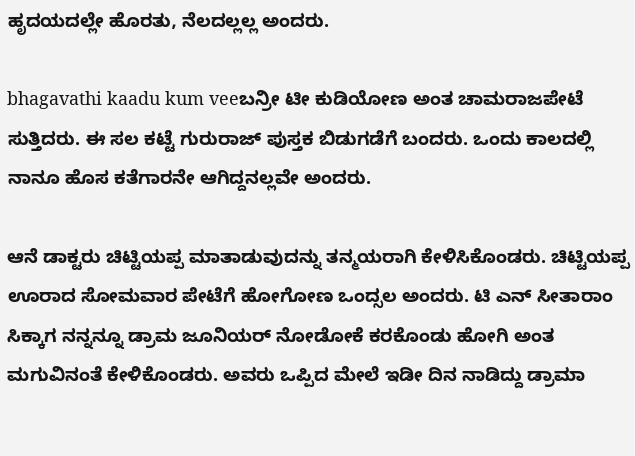ಹೃದಯದಲ್ಲೇ ಹೊರತು, ನೆಲದಲ್ಲಲ್ಲ ಅಂದರು.

bhagavathi kaadu kum veeಬನ್ರೀ ಟೀ ಕುಡಿಯೋಣ ಅಂತ ಚಾಮರಾಜಪೇಟೆ ಸುತ್ತಿದರು. ಈ ಸಲ ಕಟ್ಟೆ ಗುರುರಾಜ್ ಪುಸ್ತಕ ಬಿಡುಗಡೆಗೆ ಬಂದರು. ಒಂದು ಕಾಲದಲ್ಲಿ ನಾನೂ ಹೊಸ ಕತೆಗಾರನೇ ಆಗಿದ್ದನಲ್ಲವೇ ಅಂದರು.

ಆನೆ ಡಾಕ್ಟರು ಚಿಟ್ಟಿಯಪ್ಪ ಮಾತಾಡುವುದನ್ನು ತನ್ಮಯರಾಗಿ ಕೇಳಿಸಿಕೊಂಡರು. ಚಿಟ್ಟಿಯಪ್ಪ ಊರಾದ ಸೋಮವಾರ ಪೇಟೆಗೆ ಹೋಗೋಣ ಒಂದ್ಸಲ ಅಂದರು. ಟಿ ಎನ್ ಸೀತಾರಾಂ ಸಿಕ್ಕಾಗ ನನ್ನನ್ನೂ ಡ್ರಾಮ ಜೂನಿಯರ್ ನೋಡೋಕೆ ಕರಕೊಂಡು ಹೋಗಿ ಅಂತ ಮಗುವಿನಂತೆ ಕೇಳಿಕೊಂಡರು. ಅವರು ಒಪ್ಪಿದ ಮೇಲೆ ಇಡೀ ದಿನ ನಾಡಿದ್ದು ಡ್ರಾಮಾ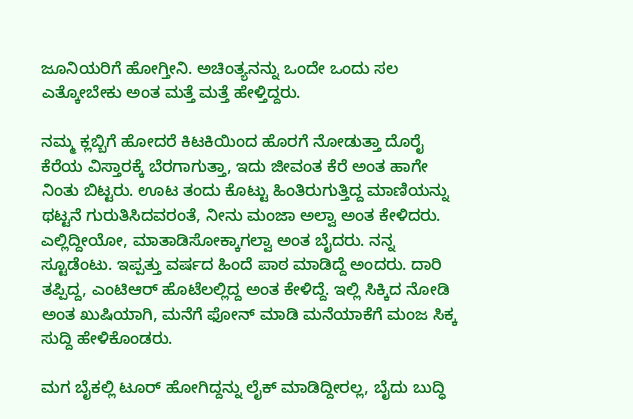ಜೂನಿಯರಿಗೆ ಹೋಗ್ತೀನಿ. ಅಚಿಂತ್ಯನನ್ನು ಒಂದೇ ಒಂದು ಸಲ ಎತ್ಕೋಬೇಕು ಅಂತ ಮತ್ತೆ ಮತ್ತೆ ಹೇಳ್ತಿದ್ದರು.

ನಮ್ಮ ಕ್ಲಬ್ಬಿಗೆ ಹೋದರೆ ಕಿಟಕಿಯಿಂದ ಹೊರಗೆ ನೋಡುತ್ತಾ ದೊರೈ ಕೆರೆಯ ವಿಸ್ತಾರಕ್ಕೆ ಬೆರಗಾಗುತ್ತಾ, ಇದು ಜೀವಂತ ಕೆರೆ ಅಂತ ಹಾಗೇ ನಿಂತು ಬಿಟ್ಟರು. ಊಟ ತಂದು ಕೊಟ್ಟು ಹಿಂತಿರುಗುತ್ತಿದ್ದ ಮಾಣಿಯನ್ನು ಥಟ್ಟನೆ ಗುರುತಿಸಿದವರಂತೆ, ನೀನು ಮಂಜಾ ಅಲ್ವಾ ಅಂತ ಕೇಳಿದರು. ಎಲ್ಲಿದ್ದೀಯೋ, ಮಾತಾಡಿಸೋಕ್ಕಾಗಲ್ವಾ ಅಂತ ಬೈದರು. ನನ್ನ ಸ್ಟೂಡೆಂಟು. ಇಪ್ಪತ್ತು ವರ್ಷದ ಹಿಂದೆ ಪಾಠ ಮಾಡಿದ್ದೆ ಅಂದರು. ದಾರಿ ತಪ್ಪಿದ್ದ, ಎಂಟಿಆರ್ ಹೊಟೆಲಲ್ಲಿದ್ದ ಅಂತ ಕೇಳಿದ್ದೆ. ಇಲ್ಲಿ ಸಿಕ್ಕಿದ ನೋಡಿ ಅಂತ ಖುಷಿಯಾಗಿ, ಮನೆಗೆ ಫೋನ್ ಮಾಡಿ ಮನೆಯಾಕೆಗೆ ಮಂಜ ಸಿಕ್ಕ ಸುದ್ದಿ ಹೇಳಿಕೊಂಡರು.

ಮಗ ಬೈಕಲ್ಲಿ ಟೂರ್ ಹೋಗಿದ್ದನ್ನು ಲೈಕ್ ಮಾಡಿದ್ದೀರಲ್ಲ, ಬೈದು ಬುದ್ಧಿ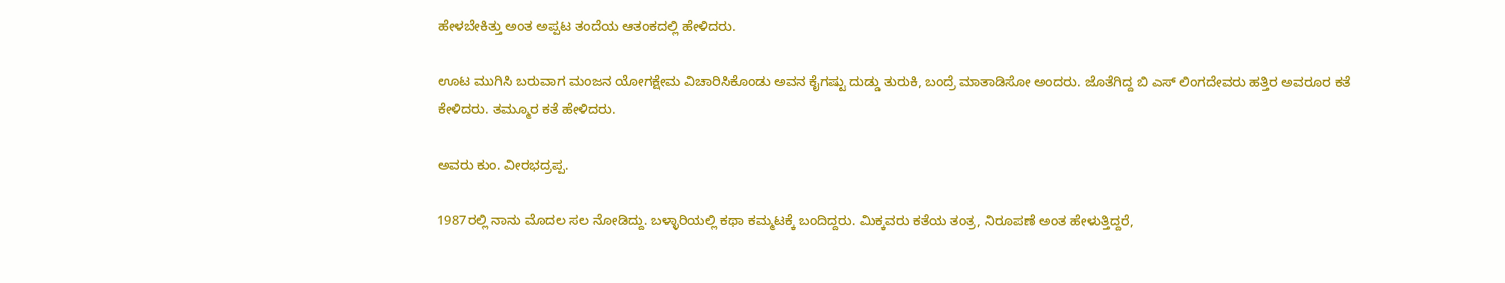ಹೇಳಬೇಕಿತ್ತು ಅಂತ ಅಪ್ಪಟ ತಂದೆಯ ಆತಂಕದಲ್ಲಿ ಹೇಳಿದರು.

ಊಟ ಮುಗಿಸಿ ಬರುವಾಗ ಮಂಜನ ಯೋಗಕ್ಷೇಮ ವಿಚಾರಿಸಿಕೊಂಡು ಅವನ ಕೈಗಷ್ಟು ದುಡ್ಡು ತುರುಕಿ, ಬಂದ್ರೆ ಮಾತಾಡಿಸೋ ಅಂದರು. ಜೊತೆಗಿದ್ದ ಬಿ ಎಸ್ ಲಿಂಗದೇವರು ಹತ್ತಿರ ಅವರೂರ ಕತೆ ಕೇಳಿದರು. ತಮ್ಮೂರ ಕತೆ ಹೇಳಿದರು.

ಅವರು ಕುಂ. ವೀರಭದ್ರಪ್ಪ.

1987ರಲ್ಲಿ ನಾನು ಮೊದಲ ಸಲ ನೋಡಿದ್ದು. ಬಳ್ಳಾರಿಯಲ್ಲಿ ಕಥಾ ಕಮ್ಮಟಕ್ಕೆ ಬಂದಿದ್ದರು. ಮಿಕ್ಕವರು ಕತೆಯ ತಂತ್ರ, ನಿರೂಪಣೆ ಅಂತ ಹೇಳುತ್ತಿದ್ದರೆ,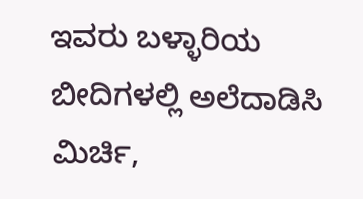ಇವರು ಬಳ್ಳಾರಿಯ ಬೀದಿಗಳಲ್ಲಿ ಅಲೆದಾಡಿಸಿ ಮಿರ್ಚಿ,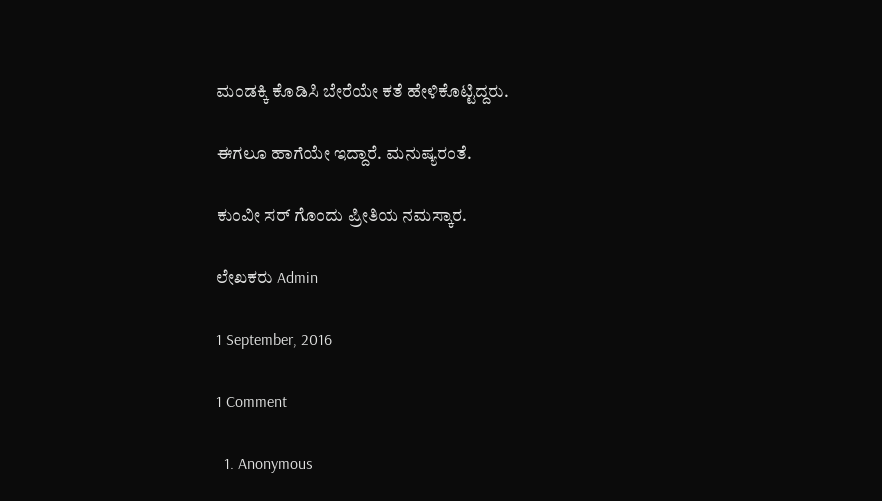ಮಂಡಕ್ಕಿ ಕೊಡಿಸಿ ಬೇರೆಯೇ ಕತೆ ಹೇಳಿಕೊಟ್ಟಿದ್ದರು.

ಈಗಲೂ ಹಾಗೆಯೇ ಇದ್ದಾರೆ. ಮನುಷ್ಯರಂತೆ.

ಕುಂವೀ ಸರ್ ಗೊಂದು ಪ್ರೀತಿಯ ನಮಸ್ಕಾರ.

ಲೇಖಕರು Admin

1 September, 2016

1 Comment

  1. Anonymous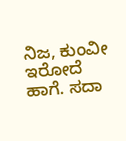ನಿಜ, ಕುಂವೀ ಇರೋದೆ ಹಾಗೆ. ಸದಾ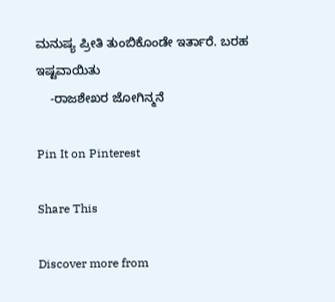ಮನುಷ್ಯ ಪ್ರೀತಿ ತುಂಬಿಕೊಂಡೇ ಇರ್ತಾರೆ. ಬರಹ ಇಷ್ಟವಾಯಿತು
    -ರಾಜಶೇಖರ ಜೋಗಿನ್ಮನೆ

Pin It on Pinterest

Share This

Discover more from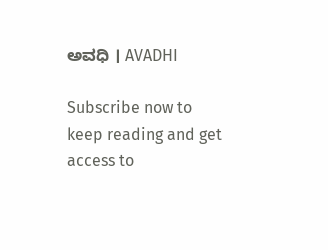ಅವಧಿ । AVADHI

Subscribe now to keep reading and get access to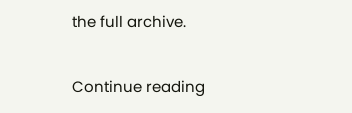the full archive.

Continue reading